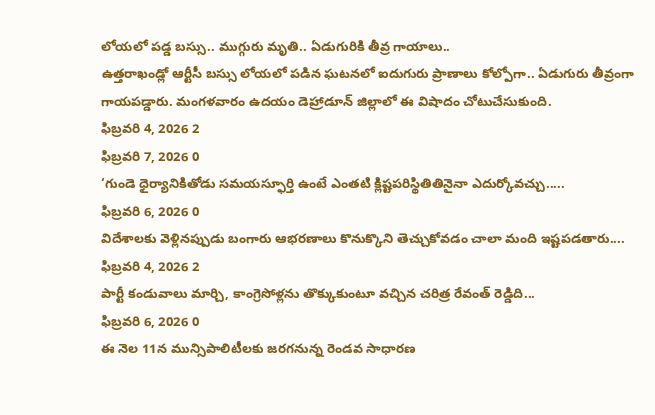లోయలో పడ్డ బస్సు.. ముగ్గురు మృతి.. ఏడుగురికి తీవ్ర గాయాలు..
ఉత్తరాఖండ్లో ఆర్టీసీ బస్సు లోయలో పడిన ఘటనలో ఐదుగురు ప్రాణాలు కోల్పోగా.. ఏడుగురు తీవ్రంగా గాయపడ్డారు. మంగళవారం ఉదయం డెహ్రాడూన్ జిల్లాలో ఈ విషాదం చోటుచేసుకుంది.
ఫిబ్రవరి 4, 2026 2
ఫిబ్రవరి 7, 2026 0
‘గుండె ధైర్యానికితోడు సమయస్ఫూర్తి ఉంటే ఎంతటి క్లిష్టపరిస్థితితినైనా ఎదుర్కోవచ్చు.....
ఫిబ్రవరి 6, 2026 0
విదేశాలకు వెళ్లినప్పుడు బంగారు ఆభరణాలు కొనుక్కొని తెచ్చుకోవడం చాలా మంది ఇష్టపడతారు....
ఫిబ్రవరి 4, 2026 2
పార్టీ కండువాలు మార్చి, కాంగ్రెసోళ్లను తొక్కుకుంటూ వచ్చిన చరిత్ర రేవంత్ రెడ్డిది...
ఫిబ్రవరి 6, 2026 0
ఈ నెల 11న మున్సిపాలిటీలకు జరగనున్న రెండవ సాధారణ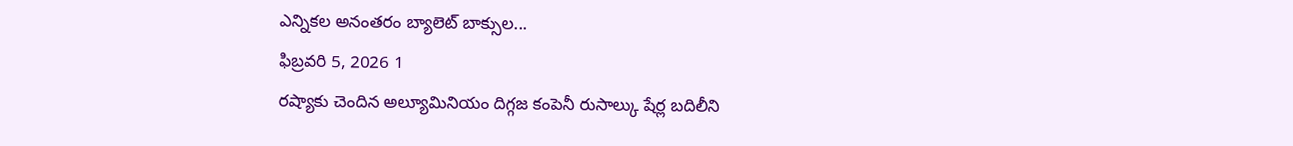ఎన్నికల అనంతరం బ్యాలెట్ బాక్సుల...
ఫిబ్రవరి 5, 2026 1
రష్యాకు చెందిన అల్యూమినియం దిగ్గజ కంపెనీ రుసాల్కు షేర్ల బదిలీని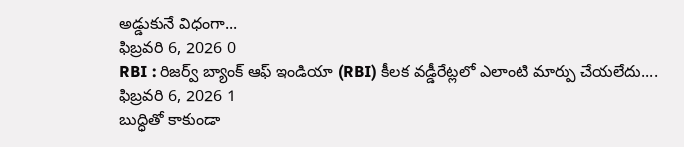అడ్డుకునే విధంగా...
ఫిబ్రవరి 6, 2026 0
RBI : రిజర్వ్ బ్యాంక్ ఆఫ్ ఇండియా (RBI) కీలక వడ్డీరేట్లలో ఎలాంటి మార్పు చేయలేదు....
ఫిబ్రవరి 6, 2026 1
బుద్ధితో కాకుండా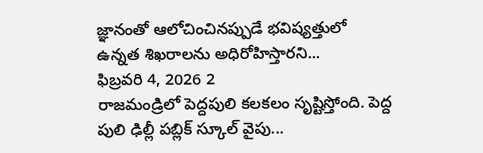జ్ఞానంతో ఆలోచించినప్పుడే భవిష్యత్తులో ఉన్నత శిఖరాలను అధిరోహిస్తారని...
ఫిబ్రవరి 4, 2026 2
రాజమండ్రిలో పెద్దపులి కలకలం సృష్టిస్తోంది. పెద్ద పులి ఢిల్లీ పబ్లిక్ స్కూల్ వైపు...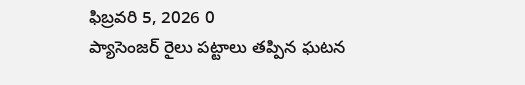ఫిబ్రవరి 5, 2026 0
ప్యాసెంజర్ రైలు పట్టాలు తప్పిన ఘటన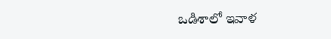ఒడిశాలో ఇవాళ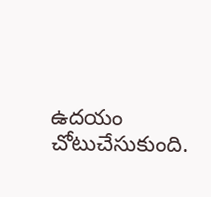ఉదయం చోటుచేసుకుంది.